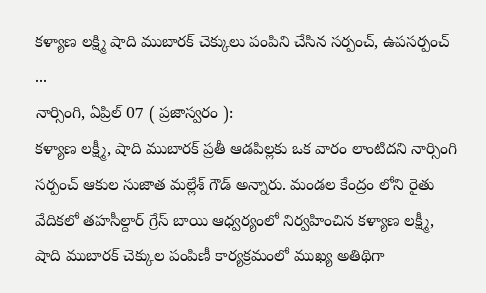కళ్యాణ లక్ష్మి షాది ముబారక్ చెక్కులు పంపిని చేసిన సర్పంచ్, ఉపసర్పంచ్ ...
నార్సింగి, ఏప్రిల్ 07 ( ప్రజాస్వరం ):
కళ్యాణ లక్ష్మీ, షాది ముబారక్ ప్రతీ ఆడపిల్లకు ఒక వారం లాంటిదని నార్సింగి సర్పంచ్ ఆకుల సుజాత మల్లేశ్ గౌడ్ అన్నారు. మండల కేంద్రం లోని రైతు వేదికలో తహసీల్దార్ గ్రేస్ బాయి ఆధ్వర్యంలో నిర్వహించిన కళ్యాణ లక్ష్మీ, షాది ముబారక్ చెక్కుల పంపిణీ కార్యక్రమంలో ముఖ్య అతిథిగా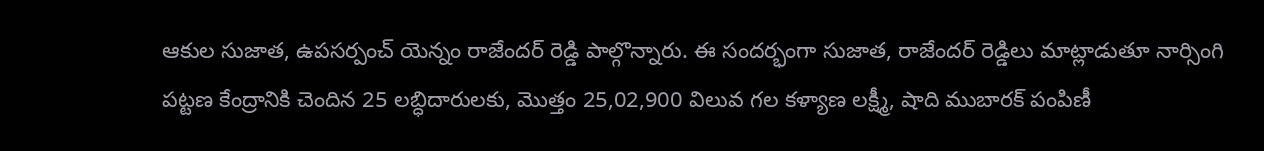ఆకుల సుజాత, ఉపసర్పంచ్ యెన్నం రాజేందర్ రెడ్డి పాల్గొన్నారు. ఈ సందర్భంగా సుజాత, రాజేందర్ రెడ్డిలు మాట్లాడుతూ నార్సింగి పట్టణ కేంద్రానికి చెందిన 25 లబ్ధిదారులకు, మొత్తం 25,02,900 విలువ గల కళ్యాణ లక్ష్మీ, షాది ముబారక్ పంపిణీ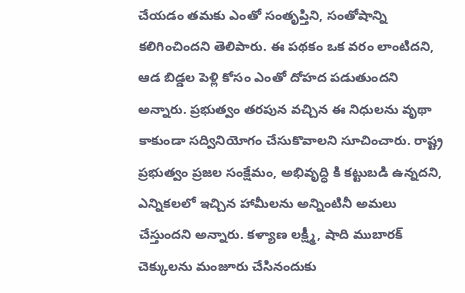చేయడం తమకు ఎంతో సంతృప్తిని, సంతోషాన్ని కలిగించిందని తెలిపారు. ఈ పథకం ఒక వరం లాంటిదని, ఆడ బిడ్డల పెళ్లి కోసం ఎంతో దోహద పడుతుందని అన్నారు. ప్రభుత్వం తరపున వచ్చిన ఈ నిధులను వృథా కాకుండా సద్వినియోగం చేసుకొవాలని సూచించారు. రాష్ట్ర ప్రభుత్వం ప్రజల సంక్షేమం, అభివృద్ధి కి కట్టుబడి ఉన్నదని, ఎన్నికలలో ఇచ్చిన హామీలను అన్నింటినీ అమలు చేస్తుందని అన్నారు. కళ్యాణ లక్ష్మీ, షాది ముబారక్ చెక్కులను మంజూరు చేసినందుకు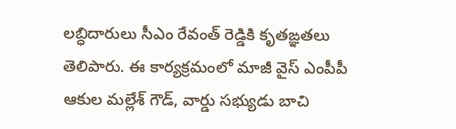లబ్ధిదారులు సీఎం రేవంత్ రెడ్డికి కృతఙ్ఞతలు తెలిపారు. ఈ కార్యక్రమంలో మాజీ వైస్ ఎంపీపీ ఆకుల మల్లేశ్ గౌడ్, వార్డు సభ్యుడు బాచి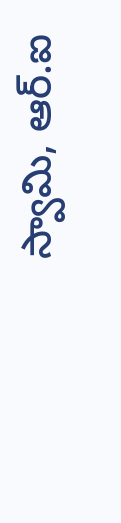స్వామి, ఆర్.ఐ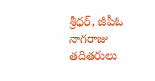శ్రీధర్, జీపీఓ నాగరాజు తదితరులు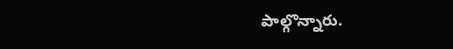పాల్గొన్నారు.